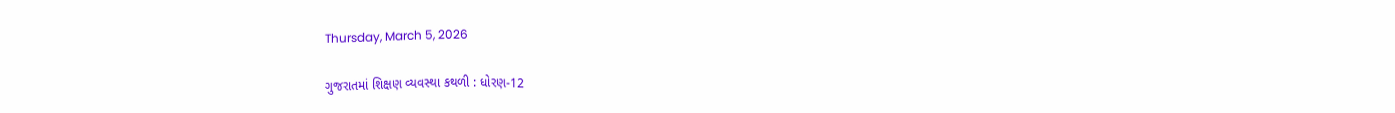Thursday, March 5, 2026

ગુજરાતમાં શિક્ષણ વ્યવસ્થા કથળી : ધોરણ-12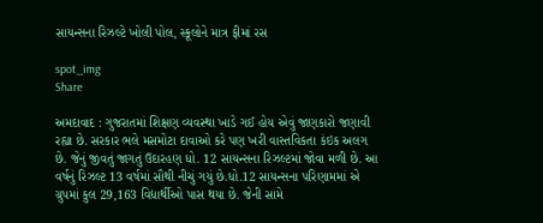સાયન્સના રિઝલ્ટે ખોલી પોલ, સ્કૂલોને માત્ર ફીમાં રસ

spot_img
Share

અમદાવાદ : ગુજરાતમાં શિક્ષણ વ્યવસ્થા ખાડે ગઈ હોય એવું જાણકારો જણાવી રહ્યા છે. સરકાર ભલે મસમોટા દાવાઓ કરે પણ ખરી વાસ્તવિકતા કંઇક અલગ છે. જેનું જીવતું જાગતું ઉદારહણ ધો. 12 સાયન્સના રિઝલ્ટમાં જોવા મળી છે. આ વર્ષનું રિઝલ્ટ 13 વર્ષમાં સૌથી નીચું ગયું છે.ધો.12 સાયન્સના પરિણામમાં એ ગ્રુપમાં કુલ 29,163 વિદ્યાર્થીઓ પાસ થયા છે. જેની સામે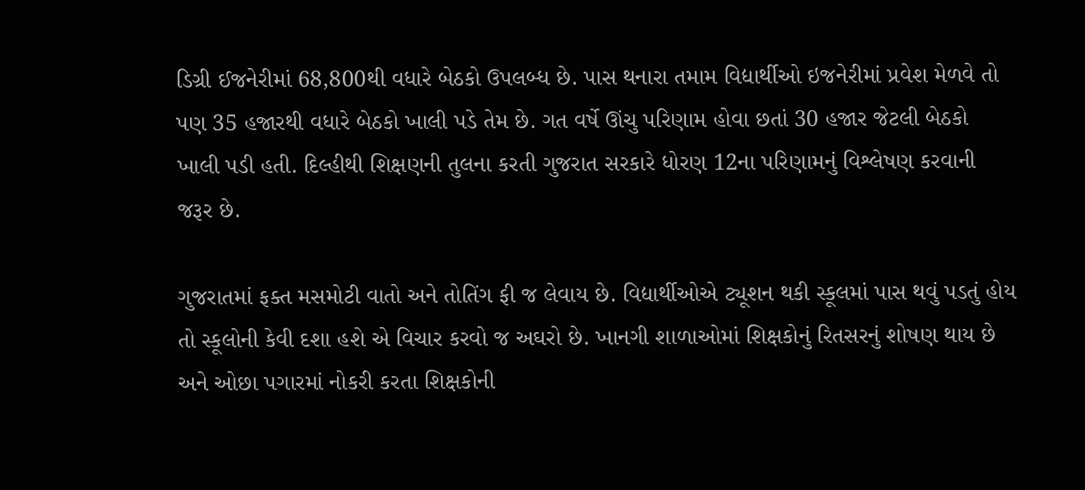ડિગ્રી ઈજનેરીમાં 68,800થી વધારે બેઠકો ઉપલબ્ધ છે. પાસ થનારા તમામ વિદ્યાર્થીઓ ઇજનેરીમાં પ્રવેશ મેળવે તો પણ 35 હજારથી વધારે બેઠકો ખાલી પડે તેમ છે. ગત વર્ષે ઊંચુ પરિણામ હોવા છતાં 30 હજાર જેટલી બેઠકો ખાલી પડી હતી. દિલ્હીથી શિક્ષણની તુલના કરતી ગુજરાત સરકારે ધોરણ 12ના પરિણામનું વિશ્લેષણ કરવાની જરૂર છે.

ગુજરાતમાં ફક્ત મસમોટી વાતો અને તોતિંગ ફી જ લેવાય છે. વિદ્યાર્થીઓએ ટ્યૂશન થકી સ્કૂલમાં પાસ થવું પડતું હોય તો સ્કૂલોની કેવી દશા હશે એ વિચાર કરવો જ અઘરો છે. ખાનગી શાળાઓમાં શિક્ષકોનું રિતસરનું શોષણ થાય છે અને ઓછા પગારમાં નોકરી કરતા શિક્ષકોની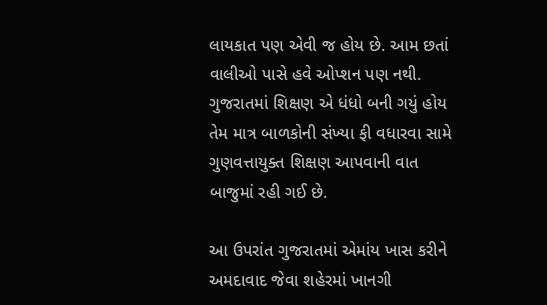લાયકાત પણ એવી જ હોય છે. આમ છતાં વાલીઓ પાસે હવે ઓપ્શન પણ નથી. ગુજરાતમાં શિક્ષણ એ ધંધો બની ગયું હોય તેમ માત્ર બાળકોની સંખ્યા ફી વધારવા સામે ગુણવત્તાયુક્ત શિક્ષણ આપવાની વાત બાજુમાં રહી ગઈ છે.

આ ઉપરાંત ગુજરાતમાં એમાંય ખાસ કરીને અમદાવાદ જેવા શહેરમાં ખાનગી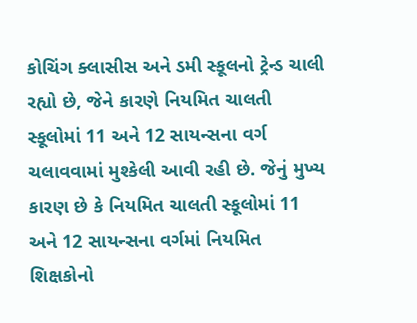કોચિંગ ક્લાસીસ અને ડમી સ્કૂલનો ટ્રેન્ડ ચાલી રહ્યો છે, જેને કારણે નિયમિત ચાલતી સ્કૂલોમાં 11 અને 12 સાયન્સના વર્ગ ચલાવવામાં મુશ્કેલી આવી રહી છે. જેનું મુખ્ય કારણ છે કે નિયમિત ચાલતી સ્કૂલોમાં 11 અને 12 સાયન્સના વર્ગમાં નિયમિત શિક્ષકોનો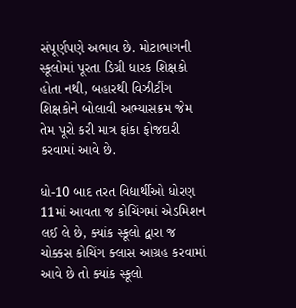સંપૂર્ણપણે અભાવ છે. મોટાભાગની સ્કૂલોમાં પૂરતા ડિગ્રી ધારક શિક્ષકો હોતા નથી, બહારથી વિઝીટીંગ શિક્ષકોને બોલાવી અભ્યાસક્રમ જેમ તેમ પૂરો કરી માત્ર ફાંકા ફોજદારી કરવામાં આવે છે.

ધો-10 બાદ તરત વિદ્યાર્થીઓ ધોરણ 11માં આવતા જ કોચિંગમાં એડમિશન લઈ લે છે, ક્યાંક સ્કૂલો દ્વારા જ ચોક્કસ કોચિંગ ક્લાસ આગ્રહ કરવામાં આવે છે તો ક્યાંક સ્કૂલો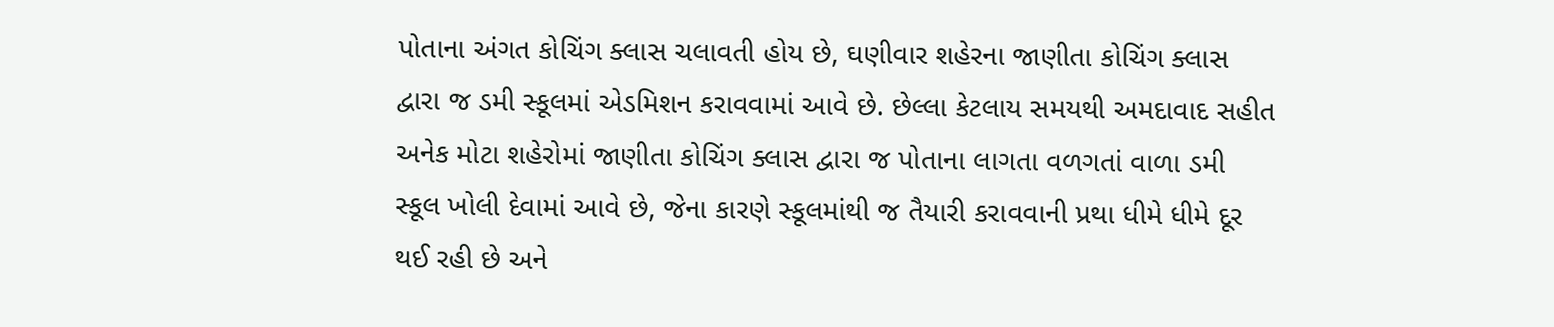પોતાના અંગત કોચિંગ ક્લાસ ચલાવતી હોય છે, ઘણીવાર શહેરના જાણીતા કોચિંગ ક્લાસ દ્વારા જ ડમી સ્કૂલમાં એડમિશન કરાવવામાં આવે છે. છેલ્લા કેટલાય સમયથી અમદાવાદ સહીત અનેક મોટા શહેરોમાં જાણીતા કોચિંગ ક્લાસ દ્વારા જ પોતાના લાગતા વળગતાં વાળા ડમી સ્કૂલ ખોલી દેવામાં આવે છે, જેના કારણે સ્કૂલમાંથી જ તૈયારી કરાવવાની પ્રથા ધીમે ધીમે દૂર થઈ રહી છે અને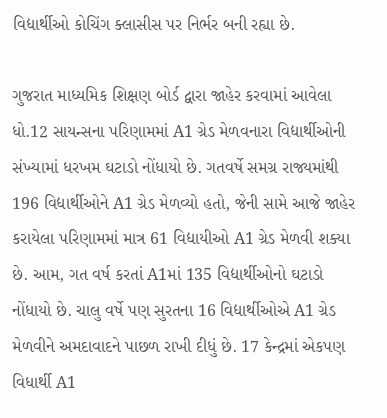વિદ્યાર્થીઓ કોચિંગ ક્લાસીસ પર નિર્ભર બની રહ્યા છે.

ગુજરાત માધ્યમિક શિક્ષણ બોર્ડ દ્વારા જાહેર કરવામાં આવેલા ધો.12 સાયન્સના પરિણામમાં A1 ગ્રેડ મેળવનારા વિદ્યાર્થીઓની સંખ્યામાં ધરખમ ઘટાડો નોંધાયો છે. ગતવર્ષે સમગ્ર રાજ્યમાંથી 196 વિદ્યાર્થીઓને A1 ગ્રેડ મેળવ્યો હતો, જેની સામે આજે જાહેર કરાયેલા પરિણામમાં માત્ર 61 વિદ્યાયીઓ A1 ગ્રેડ મેળવી શક્યા છે. આમ, ગત વર્ષ કરતાં A1માં 135 વિદ્યાર્થીઓનો ઘટાડો નોંધાયો છે. ચાલુ વર્ષે પણ સુરતના 16 વિદ્યાર્થીઓએ A1 ગ્રેડ મેળવીને અમદાવાદને પાછળ રાખી દીધું છે. 17 કેન્દ્રમાં એકપણ વિધાર્થી A1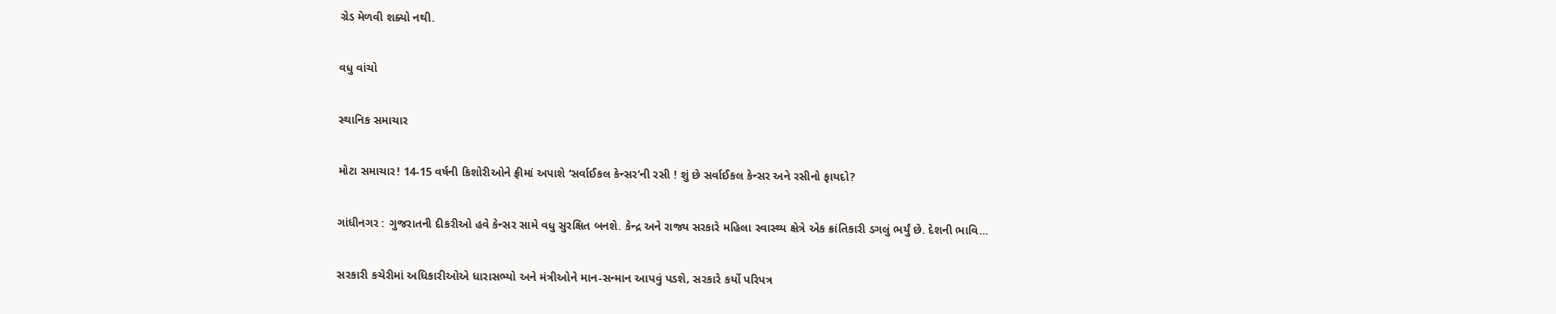ગ્રેડ મેળવી શક્યો નથી.

વધુ વાંચો

સ્થાનિક સમાચાર

મોટા સમાચાર! 14-15 વર્ષની કિશોરીઓને ફ્રીમાં અપાશે ‘સર્વાઈકલ કેન્સર’ની રસી ! શું છે સર્વાઈકલ કેન્સર અને રસીનો ફાયદો?

ગાંધીનગર : ગુજરાતની દીકરીઓ હવે કેન્સર સામે વધુ સુરક્ષિત બનશે. કેન્દ્ર અને રાજ્ય સરકારે મહિલા સ્વાસ્થ્ય ક્ષેત્રે એક ક્રાંતિકારી ડગલું ભર્યું છે. દેશની ભાવિ...

સરકારી કચેરીમાં અધિકારીઓએ ધારાસભ્યો અને મંત્રીઓને માન-સન્માન આપવું પડશે, સરકારે કર્યો પરિપત્ર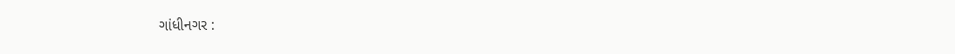ગાંધીનગર :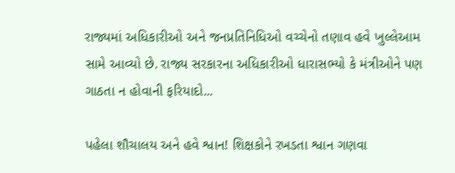રાજ્યમાં અધિકારીઓ અને જનપ્રતિનિધિઓ વચ્ચેનો તણાવ હવે ખુલ્લેઆમ સામે આવ્યો છે. રાજ્ય સરકારના અધિકારીઓ ધારાસભ્યો કે મંત્રીઓને પણ ગાઠતા ન હોવાની ફરિયાદો...

પહેલા શૌચાલય અને હવે શ્વાન! શિક્ષકોને રખડતા શ્વાન ગણવા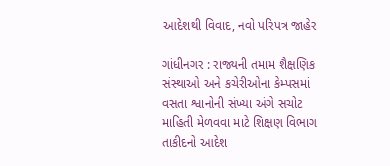આદેશથી વિવાદ, નવો પરિપત્ર જાહેર

ગાંધીનગર : રાજ્યની તમામ શૈક્ષણિક સંસ્થાઓ અને કચેરીઓના કેમ્પસમાં વસતા શ્વાનોની સંખ્યા અંગે સચોટ માહિતી મેળવવા માટે શિક્ષણ વિભાગ તાકીદનો આદેશ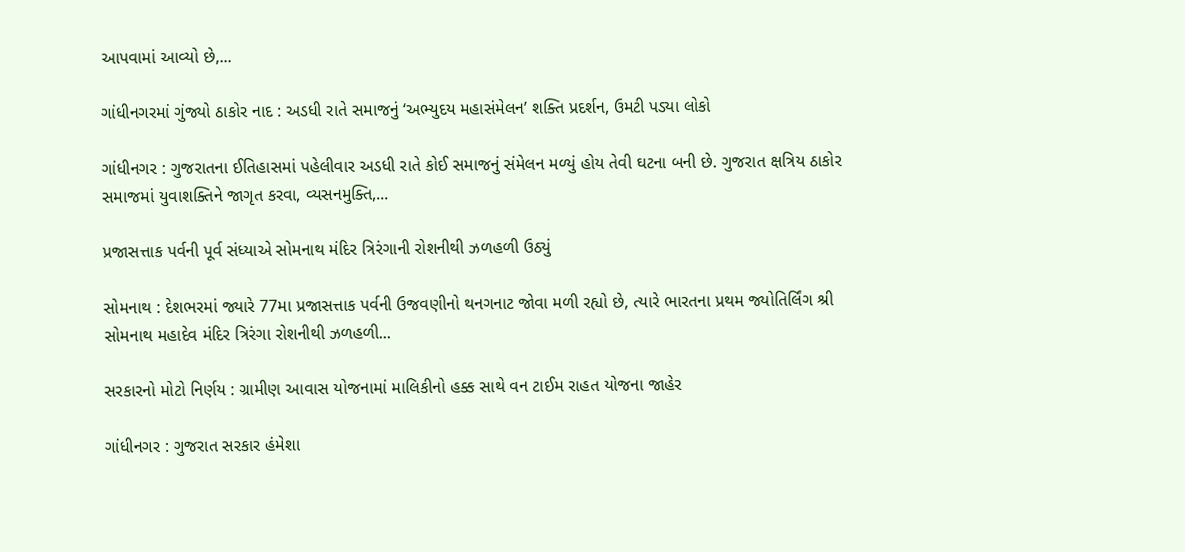આપવામાં આવ્યો છે,...

ગાંધીનગરમાં ગુંજ્યો ઠાકોર નાદ : અડધી રાતે સમાજનું ‘અભ્યુદય મહાસંમેલન’ શક્તિ પ્રદર્શન, ઉમટી પડ્યા લોકો

ગાંધીનગર : ગુજરાતના ઈતિહાસમાં પહેલીવાર અડધી રાતે કોઈ સમાજનું સંમેલન મળ્યું હોય તેવી ઘટના બની છે. ગુજરાત ક્ષત્રિય ઠાકોર સમાજમાં યુવાશક્તિને જાગૃત કરવા, વ્યસનમુક્તિ,...

પ્રજાસત્તાક પર્વની પૂર્વ સંધ્યાએ સોમનાથ મંદિર ત્રિરંગાની રોશનીથી ઝળહળી ઉઠ્યું

સોમનાથ : દેશભરમાં જ્યારે 77મા પ્રજાસત્તાક પર્વની ઉજવણીનો થનગનાટ જોવા મળી રહ્યો છે, ત્યારે ભારતના પ્રથમ જ્યોતિર્લિંગ શ્રી સોમનાથ મહાદેવ મંદિર ત્રિરંગા રોશનીથી ઝળહળી...

સરકારનો મોટો નિર્ણય : ગ્રામીણ આવાસ યોજનામાં માલિકીનો હક્ક સાથે વન ટાઈમ રાહત યોજના જાહેર

ગાંધીનગર : ગુજરાત સરકાર હંમેશા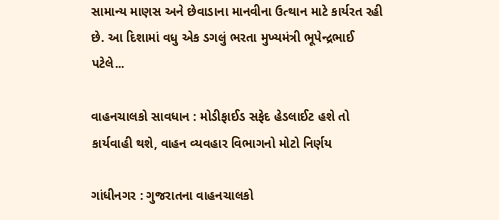સામાન્ય માણસ અને છેવાડાના માનવીના ઉત્થાન માટે કાર્યરત રહી છે. આ દિશામાં વધુ એક ડગલું ભરતા મુખ્યમંત્રી ભૂપેન્દ્રભાઈ પટેલે...

વાહનચાલકો સાવધાન : મોડીફાઈડ સફેદ હેડલાઈટ હશે તો કાર્યવાહી થશે, વાહન વ્યવહાર વિભાગનો મોટો નિર્ણય

ગાંધીનગર : ગુજરાતના વાહનચાલકો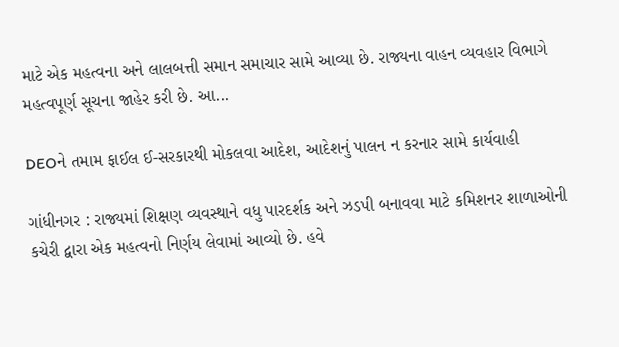માટે એક મહત્વના અને લાલબત્તી સમાન સમાચાર સામે આવ્યા છે. રાજ્યના વાહન વ્યવહાર વિભાગે મહત્વપૂર્ણ સૂચના જાહેર કરી છે. આ...

DEOને તમામ ફાઈલ ઈ-સરકારથી મોકલવા આદેશ, આદેશનું પાલન ન કરનાર સામે કાર્યવાહી

ગાંધીનગર : રાજ્યમાં શિક્ષણ વ્યવસ્થાને વધુ પારદર્શક અને ઝડપી બનાવવા માટે કમિશનર શાળાઓની કચેરી દ્વારા એક મહત્વનો નિર્ણય લેવામાં આવ્યો છે. હવે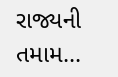રાજ્યની તમામ...